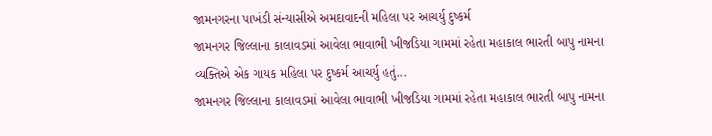જામનગરના પાખંડી સંન્યાસીએ અમદાવાદની મહિલા પર આચર્યુ દુષ્કર્મ
જામનગર જિલ્લાના કાલાવડમાં આવેલા ભાવાભી ખીજડિયા ગામમાં રહેતા મહાકાલ ભારતી બાપુ નામના વ્યક્તિએ એક ગાયક મહિલા પર દુષ્કર્મ આચર્યુ હતું...
જામનગર જિલ્લાના કાલાવડમાં આવેલા ભાવાભી ખીજડિયા ગામમાં રહેતા મહાકાલ ભારતી બાપુ નામના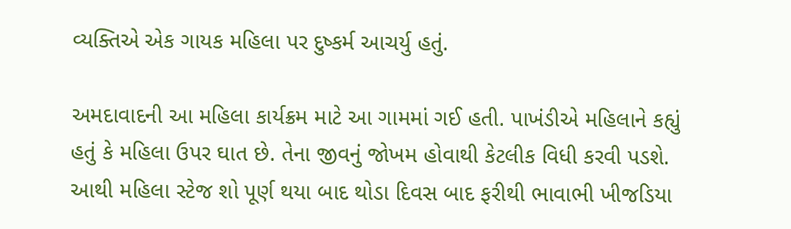વ્યક્તિએ એક ગાયક મહિલા પર દુષ્કર્મ આચર્યુ હતું.

અમદાવાદની આ મહિલા કાર્યક્રમ માટે આ ગામમાં ગઈ હતી. પાખંડીએ મહિલાને કહ્યું હતું કે મહિલા ઉપર ઘાત છે. તેના જીવનું જોખમ હોવાથી કેટલીક વિધી કરવી પડશે. આથી મહિલા સ્ટેજ શો પૂર્ણ થયા બાદ થોડા દિવસ બાદ ફરીથી ભાવાભી ખીજડિયા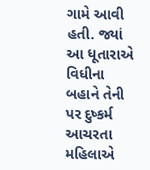ગામે આવી હતી. જ્યાં આ ધૂતારાએ વિધીના બહાને તેની પર દુષ્કર્મ આચરતા મહિલાએ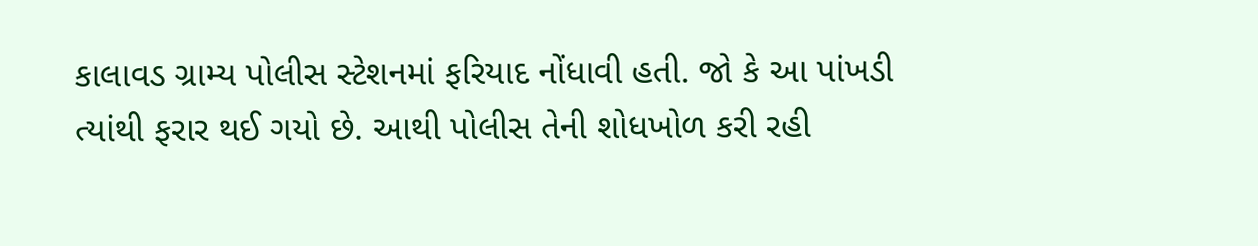કાલાવડ ગ્રામ્ય પોલીસ સ્ટેશનમાં ફરિયાદ નોંધાવી હતી. જો કે આ પાંખડી ત્યાંથી ફરાર થઈ ગયો છે. આથી પોલીસ તેની શોધખોળ કરી રહી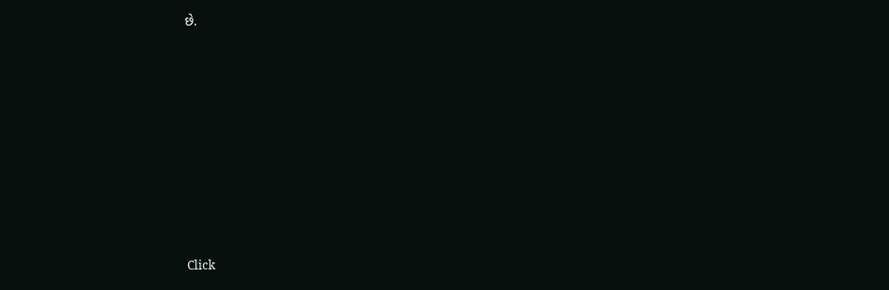છે.












Click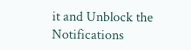it and Unblock the Notifications